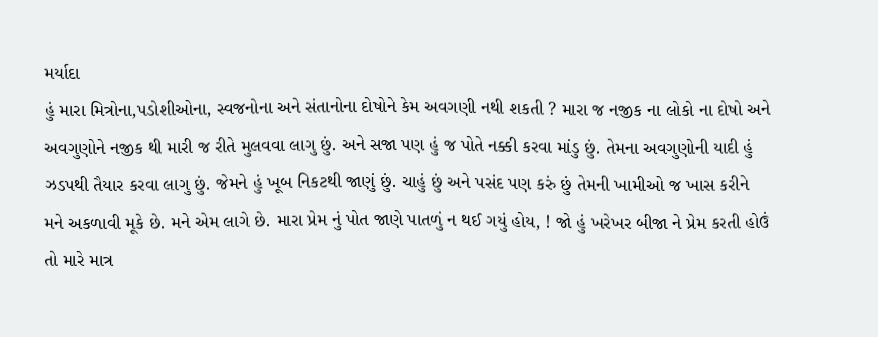મર્યાદા
હું મારા મિત્રોના,પડોશીઓના, સ્વજનોના અને સંતાનોના દોષોને કેમ અવગણી નથી શકતી ? મારા જ નજીક ના લોકો ના દોષો અને અવગુણોને નજીક થી મારી જ રીતે મુલવવા લાગુ છું. અને સજા પણ હું જ પોતે નક્કી કરવા માંડુ છું. તેમના અવગુણોની યાદી હું ઝડપથી તૈયાર કરવા લાગુ છું. જેમને હું ખૂબ નિકટથી જાણું છું. ચાહું છું અને પસંદ પણ કરું છું તેમની ખામીઓ જ ખાસ કરીને મને અકળાવી મૂકે છે. મને એમ લાગે છે. મારા પ્રેમ નું પોત જાણે પાતળું ન થઈ ગયું હોય, ! જો હું ખરેખર બીજા ને પ્રેમ કરતી હોઉં તો મારે માત્ર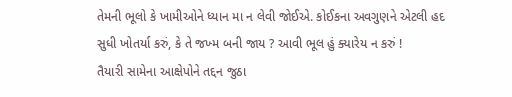તેમની ભૂલો કે ખામીઓને ધ્યાન મા ન લેવી જોઈએ. કોઈકના અવગુણને એટલી હદ સુધી ખોતર્યા કરું, કે તે જખ્મ બની જાય ? આવી ભૂલ હું ક્યારેય ન કરું !
તૈયારી સામેના આક્ષેપોને તદ્દન જુઠા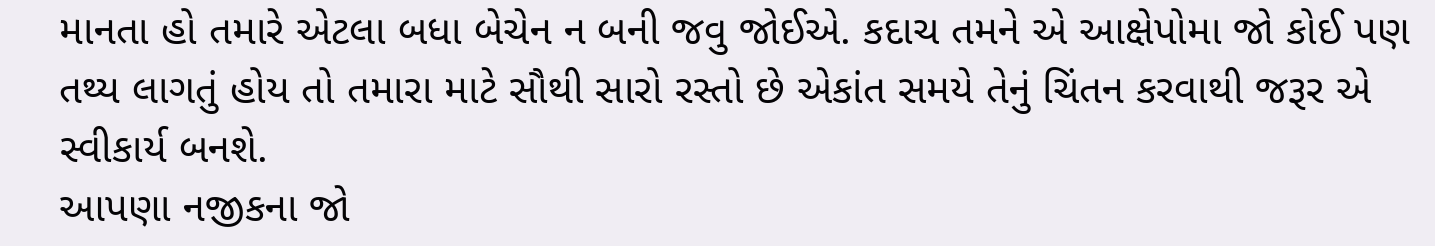માનતા હો તમારે એટલા બધા બેચેન ન બની જવુ જોઈએ. કદાચ તમને એ આક્ષેપોમા જો કોઈ પણ તથ્ય લાગતું હોય તો તમારા માટે સૌથી સારો રસ્તો છે એકાંત સમયે તેનું ચિંતન કરવાથી જરૂર એ સ્વીકાર્ય બનશે.
આપણા નજીકના જો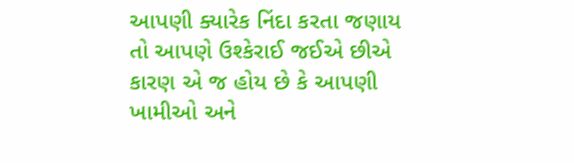આપણી ક્યારેક નિંદા કરતા જણાય તો આપણે ઉશ્કેરાઈ જઈએ છીએ કારણ એ જ હોય છે કે આપણી ખામીઓ અને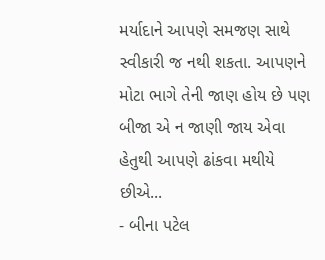મર્યાદાને આપણે સમજણ સાથે સ્વીકારી જ નથી શકતા. આપણને મોટા ભાગે તેની જાણ હોય છે પણ બીજા એ ન જાણી જાય એવા હેતુથી આપણે ઢાંકવા મથીયે છીએ...
- બીના પટેલ